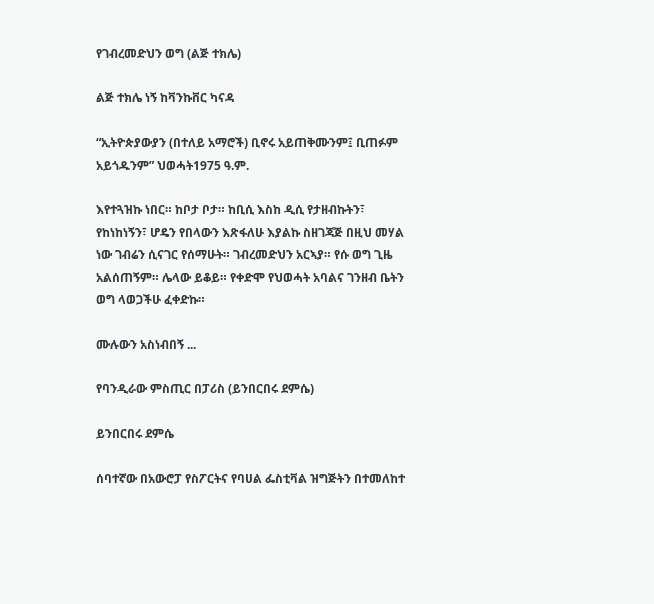የገብረመድህን ወግ (ልጅ ተክሌ)

ልጅ ተክሌ ነኝ ከቫንኩቨር ካናዳ

“ኢትዮጵያውያን (በተለይ አማሮች) ቢኖሩ አይጠቅሙንም፤ ቢጠፉም አይጎዱንም” ህወሓት1975 ዓ.ም.

እየተጓዝኩ ነበር። ከቦታ ቦታ። ከቢሲ እስከ ዲሲ የታዘብኩትን፣ የከነከነኝን፣ ሆዴን የበላውን እጽፋለሁ እያልኩ ስዘገጃጅ በዚህ መሃል ነው ገብሬን ሲናገር የሰማሁት። ገብረመድህን አርኣያ። የሱ ወግ ጊዜ አልሰጠኝም። ሌላው ይቆይ። የቀድሞ የህወሓት አባልና ገንዘብ ቤትን ወግ ላወጋችሁ ፈቀድኩ።

ሙሉውን አስነብበኝ ...

የባንዲራው ምስጢር በፓሪስ (ይንበርበሩ ደምሴ)

ይንበርበሩ ደምሴ

ሰባተኛው በአውሮፓ የስፖርትና የባሀል ፌስቲቫል ዝግጅትን በተመለከተ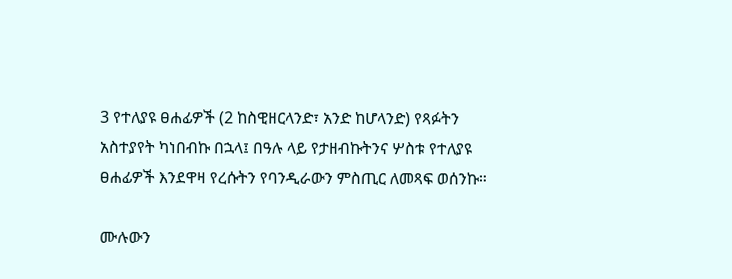3 የተለያዩ ፀሐፊዎች (2 ከስዊዘርላንድ፣ አንድ ከሆላንድ) የጻፉትን አስተያየት ካነበብኩ በኋላ፤ በዓሉ ላይ የታዘብኩትንና ሦስቱ የተለያዩ ፀሐፊዎች እንደዋዛ የረሱትን የባንዲራውን ምስጢር ለመጻፍ ወሰንኩ።

ሙሉውን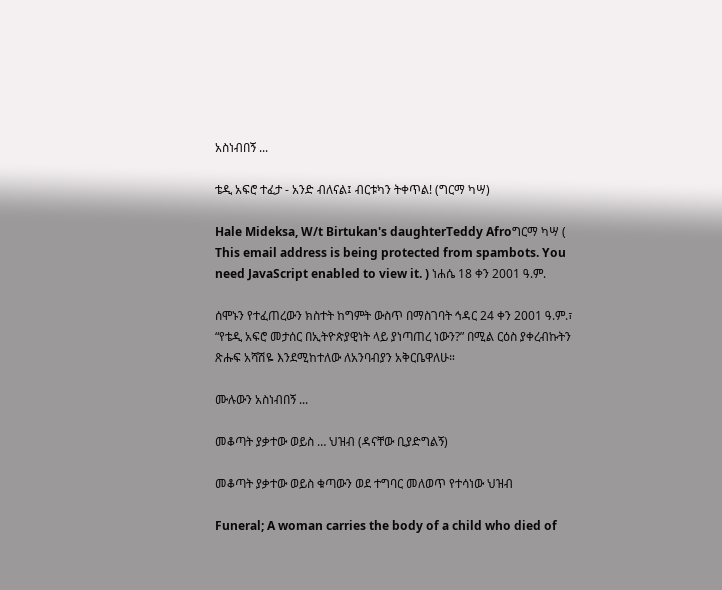አስነብበኝ ...

ቴዲ አፍሮ ተፈታ - አንድ ብለናል፤ ብርቱካን ትቀጥል! (ግርማ ካሣ)

Hale Mideksa, W/t Birtukan's daughterTeddy Afroግርማ ካሣ ( This email address is being protected from spambots. You need JavaScript enabled to view it. ) ነሐሴ 18 ቀን 2001 ዓ.ም.

ሰሞኑን የተፈጠረውን ክስተት ከግምት ውስጥ በማስገባት ኅዳር 24 ቀን 2001 ዓ.ም.፣ “የቴዲ አፍሮ መታሰር በኢትዮጵያዊነት ላይ ያነጣጠረ ነውን?” በሚል ርዕስ ያቀረብኩትን ጽሑፍ አሻሽዬ እንደሚከተለው ለአንባብያን አቅርቤዋለሁ።

ሙሉውን አስነብበኝ ...

መቆጣት ያቃተው ወይስ … ህዝብ (ዳናቸው ቢያድግልኝ)

መቆጣት ያቃተው ወይስ ቁጣውን ወደ ተግባር መለወጥ የተሳነው ህዝብ

Funeral; A woman carries the body of a child who died of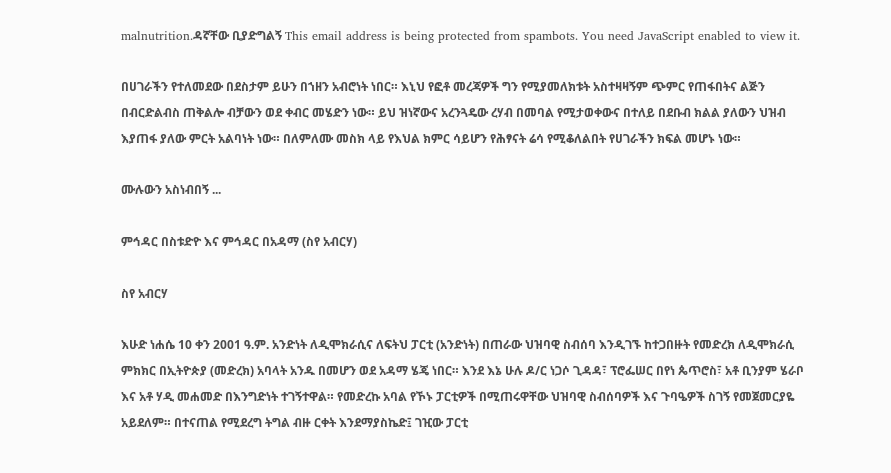malnutrition.ዳኛቸው ቢያድግልኝ This email address is being protected from spambots. You need JavaScript enabled to view it.

በሀገራችን የተለመደው በደስታም ይሁን በኀዘን አብሮነት ነበር። እኒህ የፎቶ መረጃዎች ግን የሚያመለክቱት አስተዛዛኝም ጭምር የጠፋበትና ልጅን በብርድልብስ ጠቅልሎ ብቻውን ወደ ቀብር መሄድን ነው። ይህ ዝነኛውና አረንጓዴው ረሃብ በመባል የሚታወቀውና በተለይ በደቡብ ክልል ያለውን ህዝብ እያጠፋ ያለው ምርት አልባነት ነው። በለምለሙ መስክ ላይ የእህል ክምር ሳይሆን የሕፃናት ሬሳ የሚቆለልበት የሀገራችን ክፍል መሆኑ ነው።

ሙሉውን አስነብበኝ ...

ምኅዳር በስቱድዮ እና ምኅዳር በአዳማ (ስየ አብርሃ)

ስየ አብርሃ

እሁድ ነሐሴ 10 ቀን 2001 ዓ.ም. አንድነት ለዲሞክራሲና ለፍትህ ፓርቲ (አንድነት) በጠራው ህዝባዊ ስብሰባ እንዲገኙ ከተጋበዙት የመድረክ ለዲሞክራሲ ምክክር በኢትዮጵያ (መድረክ) አባላት አንዱ በመሆን ወደ አዳማ ሄጄ ነበር። እንደ እኔ ሁሉ ዶ/ር ነጋሶ ጊዳዳ፣ ፕሮፌሠር በየነ ጴጥሮስ፣ አቶ ቢንያም ሄራቦ እና አቶ ሃዲ መሐመድ በእንግድነት ተገኝተዋል። የመድረኩ አባል የኾኑ ፓርቲዎች በሚጠሩዋቸው ህዝባዊ ስብሰባዎች እና ጉባዔዎች ስገኝ የመጀመርያዬ አይደለም። በተናጠል የሚደረግ ትግል ብዙ ርቀት እንደማያስኬድ፤ ገዢው ፓርቲ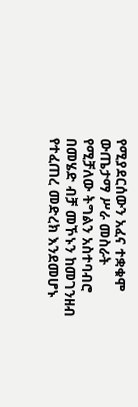የሚያደርሰውን አፈና ተቋቁሞ ውጤታማ ሥራ መስራት የሚቻለው ትግልን አስተባብሮ በመሄድ ብቻ መኾኑን ከመገንዘብ የተፈጠረ መድረክ እንደመሆኑ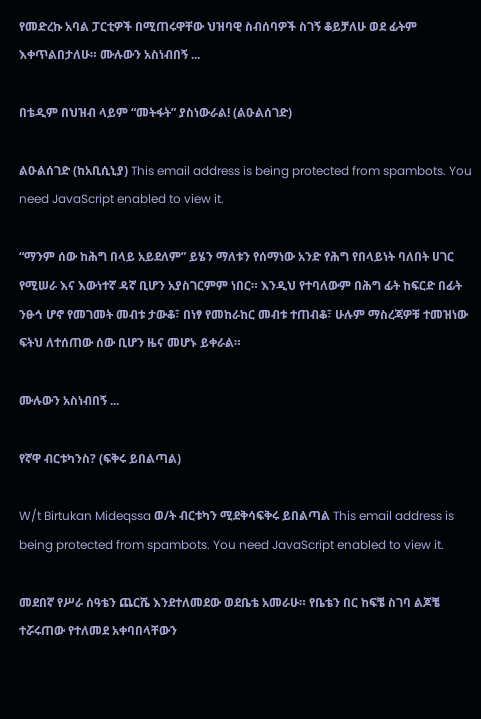የመድረኩ አባል ፓርቲዎች በሚጠሩዋቸው ህዝባዊ ስብሰባዎች ስገኝ ቆይቻለሁ ወደ ፊትም እቀጥልበታለሁ። ሙሉውን አስነብበኝ ...

በቴዲም በህዝብ ላይም “መትፋት” ያስነውራል! (ልዑልሰገድ)

ልዑልሰገድ (ከአቢሲኒያ) This email address is being protected from spambots. You need JavaScript enabled to view it.

“ማንም ሰው ከሕግ በላይ አይደለም” ይሄን ማለቱን የሰማነው አንድ የሕግ የበላይነት ባለበት ሀገር የሚሠራ እና እውነተኛ ዳኛ ቢሆን አያስገርምም ነበር። እንዲህ የተባለውም በሕግ ፊት ከፍርድ በፊት ንፁኅ ሆኖ የመገመት መብቱ ታውቆ፣ በነፃ የመከራከር መብቱ ተጠብቆ፣ ሁሉም ማስረጃዎቹ ተመዝነው ፍትህ ለተሰጠው ሰው ቢሆን ዜና መሆኑ ይቀራል።

ሙሉውን አስነብበኝ ...

የኛዋ ብርቱካንስ? (ፍቅሩ ይበልጣል)

W/t Birtukan Mideqssa ወ/ት ብርቱካን ሚደቅሳፍቅሩ ይበልጣል This email address is being protected from spambots. You need JavaScript enabled to view it.

መደበኛ የሥራ ሰዓቴን ጨርሼ እንደተለመደው ወደቤቴ አመራሁ። የቤቴን በር ከፍቼ ስገባ ልጆቼ ተሯሩጠው የተለመደ አቀባበላቸውን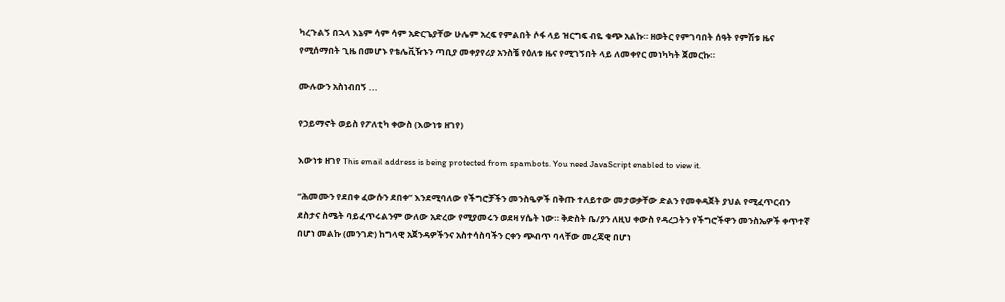ካረጉልኝ በኋላ እኔም ሳም ሳም አድርጌያቸው ሁሌም አረፍ የምልበት ሶፋ ላይ ዝርግፍ ብዬ ቁጭ አልኩ። ዘወትር የምገባበት ሰዓት የምሽቱ ዜና የሚሰማበት ጊዜ በመሆኑ የቴሌቪዥኑን ጣቢያ መቀያየሪያ አንስቼ የዕለቱ ዜና የሚገኝበት ላይ ለመቀየር መነካካት ጀመርኩ።

ሙሉውን አስነብበኝ ...

የኃይማኖት ወይስ የፖለቲካ ቀውስ (እውነቱ ዘገየ)

እውነቱ ዘገየ This email address is being protected from spambots. You need JavaScript enabled to view it.

“ሕመሙን የደበቀ ፈውሱን ደበቀ” እንደሚባለው የችግሮቻችን መንስዔዎች በቅጡ ተለይተው መታወቃቸው ድልን የመቀዳጀት ያህል የሚፈጥርብን ደስታና ስሜት ባይፈጥሩልንም ውለው አድረው የሚያመሩን ወደዛ ሃሴት ነው። ቅድስት ቤ/ያን ለዚህ ቀውስ የዳረጋትን የችግሮችዋን መንስኤዎች ቀጥተኛ በሆነ መልኩ (መንገድ) ከግላዊ አጀንዳዎችንና አስተሳስባችን ርቀን ጭብጥ ባላቸው መረጃዊ በሆነ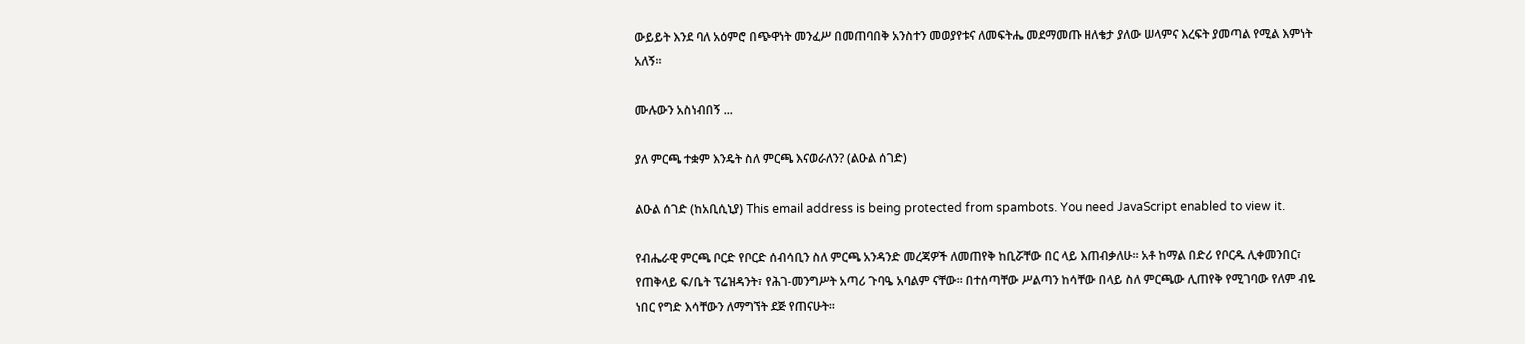ውይይት እንደ ባለ አዕምሮ በጭዋነት መንፈሥ በመጠባበቅ አንስተን መወያየቱና ለመፍትሔ መደማመጡ ዘለቄታ ያለው ሠላምና እረፍት ያመጣል የሚል እምነት አለኝ።

ሙሉውን አስነብበኝ ...

ያለ ምርጫ ተቋም እንዴት ስለ ምርጫ እናወራለን? (ልዑል ሰገድ)

ልዑል ሰገድ (ከአቢሲኒያ) This email address is being protected from spambots. You need JavaScript enabled to view it.

የብሔራዊ ምርጫ ቦርድ የቦርድ ሰብሳቢን ስለ ምርጫ አንዳንድ መረጃዎች ለመጠየቅ ከቢሯቸው በር ላይ እጠብቃለሁ። አቶ ከማል በድሪ የቦርዱ ሊቀመንበር፣ የጠቅላይ ፍ/ቤት ፕሬዝዳንት፣ የሕገ-መንግሥት አጣሪ ጉባዔ አባልም ናቸው። በተሰጣቸው ሥልጣን ከሳቸው በላይ ስለ ምርጫው ሊጠየቅ የሚገባው የለም ብዬ ነበር የግድ እሳቸውን ለማግኘት ደጅ የጠናሁት።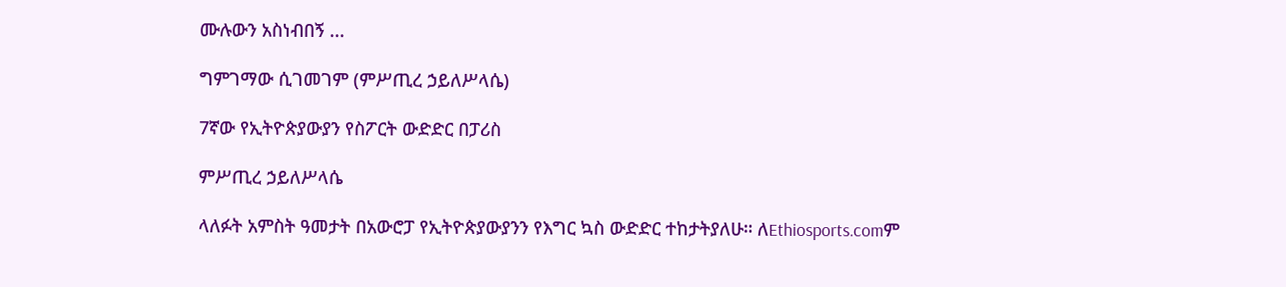ሙሉውን አስነብበኝ ...

ግምገማው ሲገመገም (ምሥጢረ ኃይለሥላሴ)

7ኛው የኢትዮጵያውያን የስፖርት ውድድር በፓሪስ

ምሥጢረ ኃይለሥላሴ

ላለፉት አምስት ዓመታት በአውሮፓ የኢትዮጵያውያንን የእግር ኳስ ውድድር ተከታትያለሁ። ለEthiosports.comም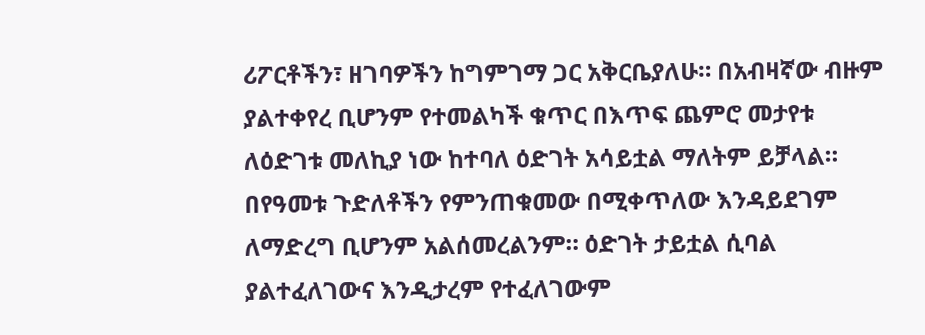ሪፖርቶችን፣ ዘገባዎችን ከግምገማ ጋር አቅርቤያለሁ። በአብዛኛው ብዙም ያልተቀየረ ቢሆንም የተመልካች ቁጥር በእጥፍ ጨምሮ መታየቱ ለዕድገቱ መለኪያ ነው ከተባለ ዕድገት አሳይቷል ማለትም ይቻላል። በየዓመቱ ጉድለቶችን የምንጠቁመው በሚቀጥለው እንዳይደገም ለማድረግ ቢሆንም አልሰመረልንም። ዕድገት ታይቷል ሲባል ያልተፈለገውና እንዲታረም የተፈለገውም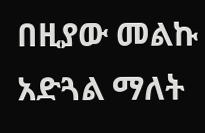በዚያው መልኩ አድጓል ማለት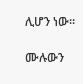ሊሆን ነው።

ሙሉውን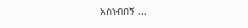አስነብበኝ ...